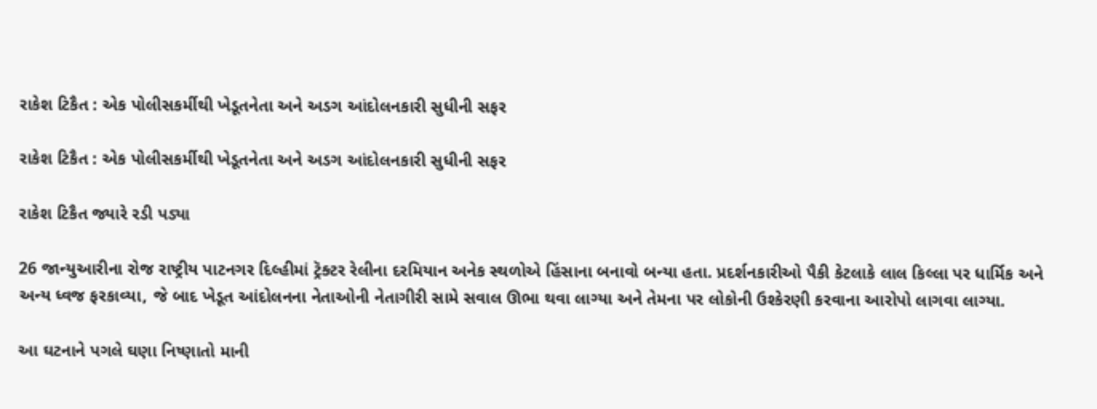રાકેશ ટિકૈત : એક પોલીસકર્મીથી ખેડૂતનેતા અને અડગ આંદોલનકારી સુધીની સફર

રાકેશ ટિકૈત : એક પોલીસકર્મીથી ખેડૂતનેતા અને અડગ આંદોલનકારી સુધીની સફર

રાકેશ ટિકૈત જ્યારે રડી પડ્યા

26 જાન્યુઆરીના રોજ રાષ્ટ્રીય પાટનગર દિલ્હીમાં ટ્રૅક્ટર રેલીના દરમિયાન અનેક સ્થળોએ હિંસાના બનાવો બન્યા હતા. પ્રદર્શનકારીઓ પૈકી કેટલાકે લાલ કિલ્લા પર ધાર્મિક અને અન્ય ધ્વજ ફરકાવ્યા, જે બાદ ખેડૂત આંદોલનના નેતાઓની નેતાગીરી સામે સવાલ ઊભા થવા લાગ્યા અને તેમના પર લોકોની ઉશ્કેરણી કરવાના આરોપો લાગવા લાગ્યા.

આ ઘટનાને પગલે ઘણા નિષ્ણાતો માની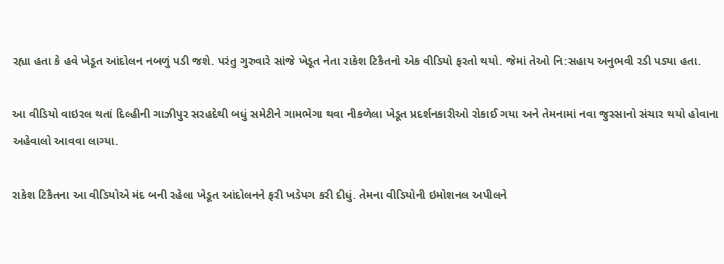રહ્યા હતા કે હવે ખેડૂત આંદોલન નબળું પડી જશે. પરંતુ ગુરુવારે સાંજે ખેડૂત નેતા રાકેશ ટિકૈતનો એક વીડિયો ફરતો થયો. જેમાં તેઓ નિ:સહાય અનુભવી રડી પડ્યા હતા.

આ વીડિયો વાઇરલ થતાં દિલ્હીની ગાઝીપુર સરહદેથી બધું સમેટીને ગામભેગા થવા નીકળેલા ખેડૂત પ્રદર્શનકારીઓ રોકાઈ ગયા અને તેમનામાં નવા જુસ્સાનો સંચાર થયો હોવાના અહેવાલો આવવા લાગ્યા.

રાકેશ ટિકૈતના આ વીડિયોએ મંદ બની રહેલા ખેડૂત આંદોલનને ફરી ખડેપગ કરી દીધું. તેમના વીડિયોની ઇમોશનલ અપીલને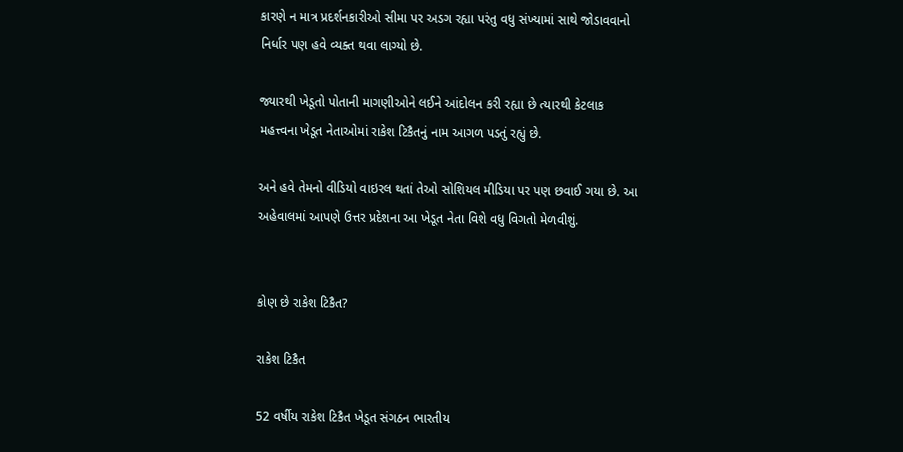કારણે ન માત્ર પ્રદર્શનકારીઓ સીમા પર અડગ રહ્યા પરંતુ વધુ સંખ્યામાં સાથે જોડાવવાનો નિર્ધાર પણ હવે વ્યક્ત થવા લાગ્યો છે.

જ્યારથી ખેડૂતો પોતાની માગણીઓને લઈને આંદોલન કરી રહ્યા છે ત્યારથી કેટલાક મહત્ત્વના ખેડૂત નેતાઓમાં રાકેશ ટિકૈતનું નામ આગળ પડતું રહ્યું છે.

અને હવે તેમનો વીડિયો વાઇરલ થતાં તેઓ સોશિયલ મીડિયા પર પણ છવાઈ ગયા છે. આ અહેવાલમાં આપણે ઉત્તર પ્રદેશના આ ખેડૂત નેતા વિશે વધુ વિગતો મેળવીશું.


કોણ છે રાકેશ ટિકૈત?

રાકેશ ટિકૈત

52 વર્ષીય રાકેશ ટિકૈત ખેડૂત સંગઠન ભારતીય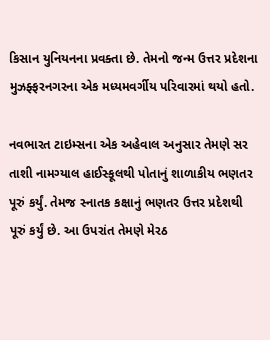કિસાન યુનિયનના પ્રવક્તા છે. તેમનો જન્મ ઉત્તર પ્રદેશના મુઝફ્ફરનગરના એક મધ્યમવર્ગીય પરિવારમાં થયો હતો.

નવભારત ટાઇમ્સના એક અહેવાલ અનુસાર તેમણે સર તાશી નામગ્યાલ હાઈસ્કૂલથી પોતાનું શાળાકીય ભણતર પૂરું કર્યું. તેમજ સ્નાતક કક્ષાનું ભણતર ઉત્તર પ્રદેશથી પૂરું કર્યું છે. આ ઉપરાંત તેમણે મેરઠ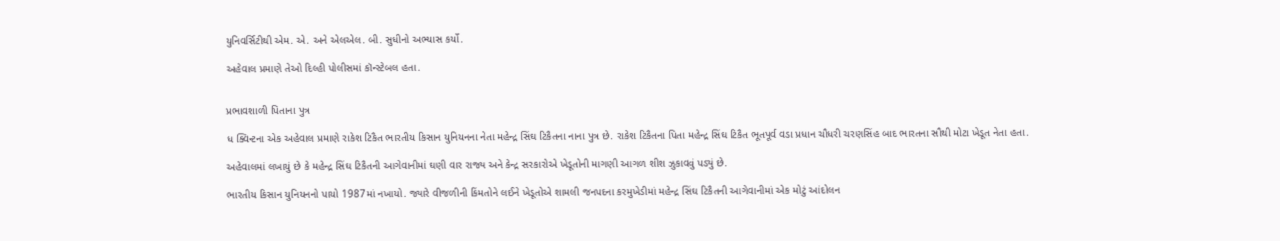યુનિવર્સિટીથી એમ. એ. અને એલએલ. બી. સુધીનો અભ્યાસ કર્યો.

અહેવાલ પ્રમાણે તેઓ દિલ્હી પોલીસમાં કૉન્સ્ટેબલ હતા.


પ્રભાવશાળી પિતાના પુત્ર

ધ ક્વિન્ટના એક અહેવાલ પ્રમાણે રાકેશ ટિકૈત ભારતીય કિસાન યુનિયનના નેતા મહેન્દ્ર સિંઘ ટિકૈતના નાના પુત્ર છે. રાકેશ ટિકૈતના પિતા મહેન્દ્ર સિંઘ ટિકૈત ભૂતપૂર્વ વડા પ્રધાન ચૌધરી ચરણસિંહ બાદ ભારતના સૌથી મોટા ખેડૂત નેતા હતા.

અહેવાલમાં લખાયું છે કે મહેન્દ્ર સિંઘ ટિકૈતની આગેવાનીમાં ઘણી વાર રાજ્ય અને કેન્દ્ર સરકારોએ ખેડૂતોની માગણી આગળ શીશ ઝુકાવવું પડ્યું છે.

ભારતીય કિસાન યુનિયનનો પાયો 1987માં નખાયો. જ્યારે વીજળીની કિંમતોને લઈને ખેડૂતોએ શામલી જનપદના કરમુખેડીમાં મહેન્દ્ર સિંઘ ટિકૈતની આગેવાનીમાં એક મોટું આંદોલન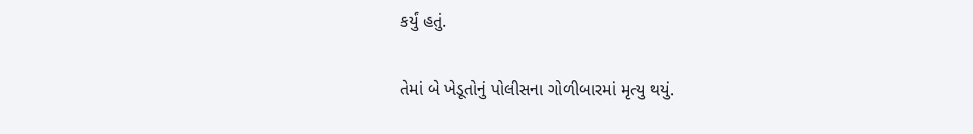કર્યું હતું.

તેમાં બે ખેડૂતોનું પોલીસના ગોળીબારમાં મૃત્યુ થયું.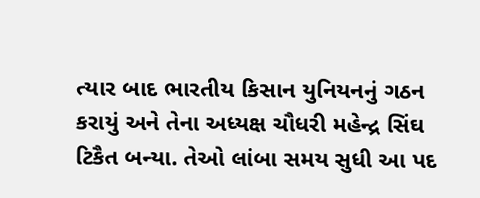ત્યાર બાદ ભારતીય કિસાન યુનિયનનું ગઠન કરાયું અને તેના અધ્યક્ષ ચૌધરી મહેન્દ્ર સિંઘ ટિકૈત બન્યા. તેઓ લાંબા સમય સુધી આ પદ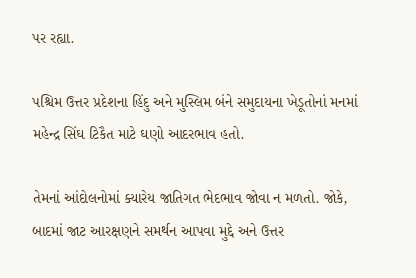પર રહ્યા.

પશ્ચિમ ઉત્તર પ્રદેશના હિંદુ અને મુસ્લિમ બંને સમુદાયના ખેડૂતોનાં મનમાં મહેન્દ્ર સિંઘ ટિકૈત માટે ઘણો આદરભાવ હતો.

તેમનાં આંદોલનોમાં ક્યારેય જાતિગત ભેદભાવ જોવા ન મળતો. જોકે, બાદમાં જાટ આરક્ષણને સમર્થન આપવા મુદ્દે અને ઉત્તર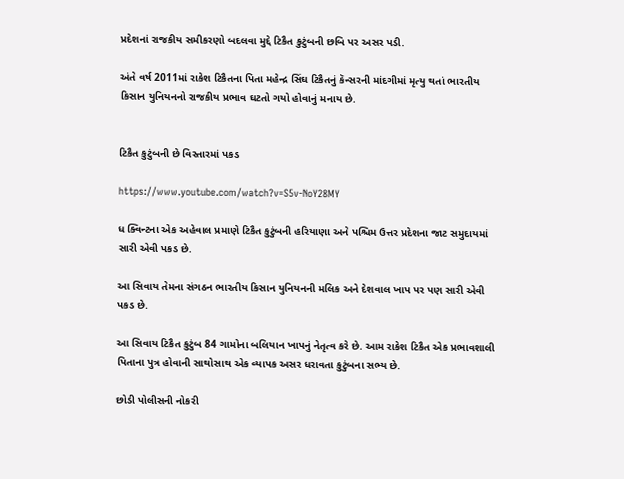પ્રદેશનાં રાજકીય સમીકરણો બદલવા મુદ્દે ટિકૈત કુટુંબની છબિ પર અસર પડી.

અંતે વર્ષ 2011માં રાકેશ ટિકૈતના પિતા મહેન્દ્ર સિંઘ ટિકૈતનું કૅન્સરની માંદગીમાં મૃત્યુ થતાં ભારતીય કિસાન યુનિયનનો રાજકીય પ્રભાવ ઘટતો ગયો હોવાનું મનાય છે.


ટિકૈત કુટુંબની છે વિસ્તારમાં પકડ

https://www.youtube.com/watch?v=S5v-NoY28MY

ધ ક્વિન્ટના એક અહેવાલ પ્રમાણે ટિકૈત કુટુંબની હરિયાણા અને પશ્ચિમ ઉત્તર પ્રદેશના જાટ સમુદાયમાં સારી એવી પકડ છે.

આ સિવાય તેમના સંગઠન ભારતીય કિસાન યુનિયનની મલિક અને દેશવાલ ખાપ પર પણ સારી એવી પકડ છે.

આ સિવાય ટિકૈત કુટુંબ 84 ગામોના બલિયાન ખાપનું નેતૃત્વ કરે છે. આમ રાકેશ ટિકૈત એક પ્રભાવશાલી પિતાના પુત્ર હોવાની સાથોસાથ એક વ્યાપક અસર ધરાવતા કુટુંબના સભ્ય છે.

છોડી પોલીસની નોકરી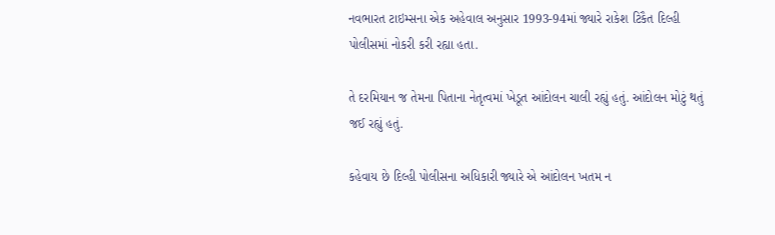નવભારત ટાઇમ્સના એક અહેવાલ અનુસાર 1993-94માં જ્યારે રાકેશ ટિકૈત દિલ્હી પોલીસમાં નોકરી કરી રહ્યા હતા.

તે દરમિયાન જ તેમના પિતાના નેતૃત્વમાં ખેડૂત આંદોલન ચાલી રહ્યું હતું. આંદોલન મોટું થતું જઈ રહ્યું હતું.

કહેવાય છે દિલ્હી પોલીસના અધિકારી જ્યારે એ આંદોલન ખતમ ન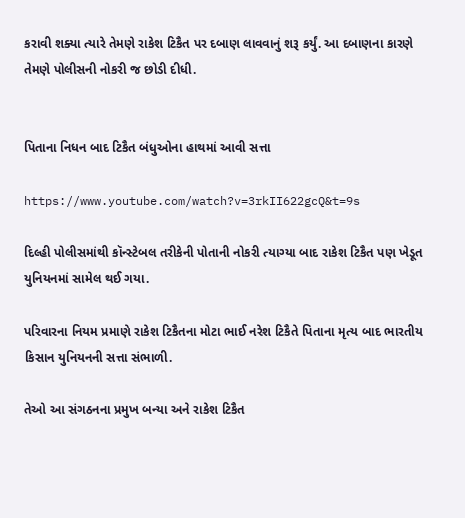કરાવી શક્યા ત્યારે તેમણે રાકેશ ટિકૈત પર દબાણ લાવવાનું શરૂ કર્યું. આ દબાણના કારણે તેમણે પોલીસની નોકરી જ છોડી દીધી.


પિતાના નિધન બાદ ટિકૈત બંધુઓના હાથમાં આવી સત્તા

https://www.youtube.com/watch?v=3rkII622gcQ&t=9s

દિલ્હી પોલીસમાંથી કૉન્સ્ટેબલ તરીકેની પોતાની નોકરી ત્યાગ્યા બાદ રાકેશ ટિકૈત પણ ખેડૂત યુનિયનમાં સામેલ થઈ ગયા.

પરિવારના નિયમ પ્રમાણે રાકેશ ટિકૈતના મોટા ભાઈ નરેશ ટિકૈતે પિતાના મૃત્ય બાદ ભારતીય કિસાન યુનિયનની સત્તા સંભાળી.

તેઓ આ સંગઠનના પ્રમુખ બન્યા અને રાકેશ ટિકૈત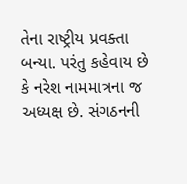તેના રાષ્ટ્રીય પ્રવક્તા બન્યા. પરંતુ કહેવાય છે કે નરેશ નામમાત્રના જ અધ્યક્ષ છે. સંગઠનની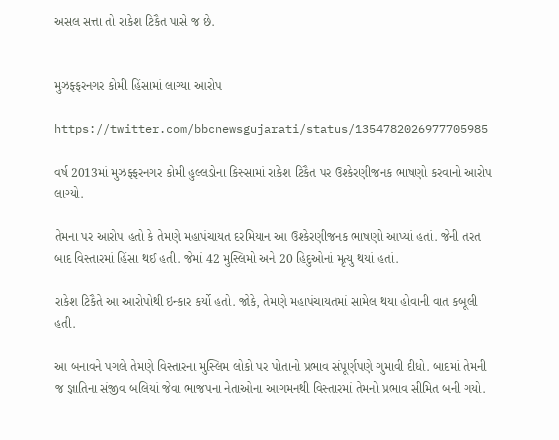અસલ સત્તા તો રાકેશ ટિકૈત પાસે જ છે.


મુઝફ્ફરનગર કોમી હિંસામાં લાગ્યા આરોપ

https://twitter.com/bbcnewsgujarati/status/1354782026977705985

વર્ષ 2013માં મુઝફ્ફરનગર કોમી હુલ્લડોના કિસ્સામાં રાકેશ ટિકૈત પર ઉશ્કેરણીજનક ભાષણો કરવાનો આરોપ લાગ્યો.

તેમના પર આરોપ હતો કે તેમણે મહાપંચાયત દરમિયાન આ ઉશ્કેરણીજનક ભાષણો આપ્યાં હતાં. જેની તરત બાદ વિસ્તારમાં હિંસા થઈ હતી. જેમાં 42 મુસ્લિમો અને 20 હિદુઓનાં મૃત્યુ થયાં હતાં.

રાકેશ ટિકૈતે આ આરોપોથી ઇન્કાર કર્યો હતો. જોકે, તેમણે મહાપંચાયતમાં સામેલ થયા હોવાની વાત કબૂલી હતી.

આ બનાવને પગલે તેમણે વિસ્તારના મુસ્લિમ લોકો પર પોતાનો પ્રભાવ સંપૂર્ણપણે ગુમાવી દીધો. બાદમાં તેમની જ જ્ઞાતિના સંજીવ બલિયાં જેવા ભાજપના નેતાઓના આગમનથી વિસ્તારમાં તેમનો પ્રભાવ સીમિત બની ગયો.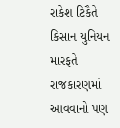રાકેશ ટિકૈતે કિસાન યુનિયન મારફતે રાજકારણમાં આવવાનો પણ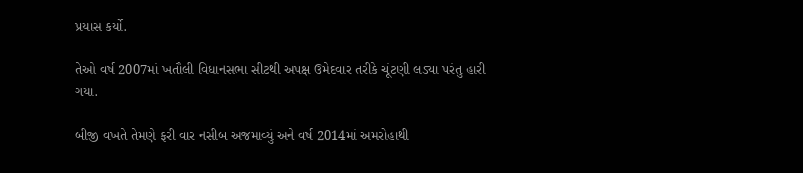પ્રયાસ કર્યો.

તેઓ વર્ષ 2007માં ખતૌલી વિધાનસભા સીટથી અપક્ષ ઉમેદવાર તરીકે ચૂંટણી લડ્યા પરંતુ હારી ગયા.

બીજી વખતે તેમણે ફરી વાર નસીબ અજમાવ્યું અને વર્ષ 2014માં અમરોહાથી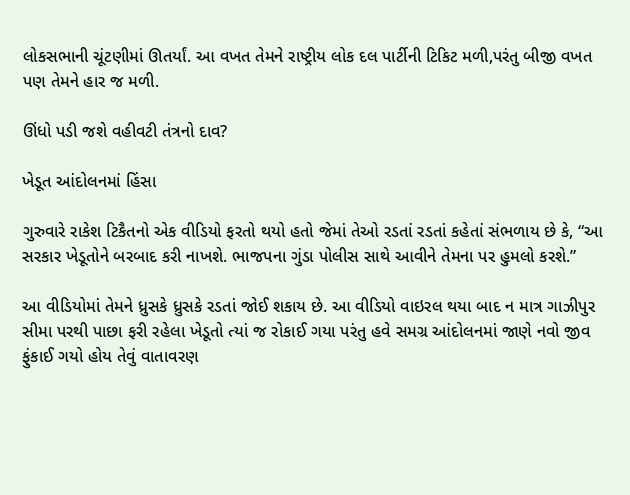લોકસભાની ચૂંટણીમાં ઊતર્યાં. આ વખત તેમને રાષ્ટ્રીય લોક દલ પાર્ટીની ટિકિટ મળી,પરંતુ બીજી વખત પણ તેમને હાર જ મળી.

ઊંધો પડી જશે વહીવટી તંત્રનો દાવ?

ખેડૂત આંદોલનમાં હિંસા

ગુરુવારે રાકેશ ટિકૈતનો એક વીડિયો ફરતો થયો હતો જેમાં તેઓ રડતાં રડતાં કહેતાં સંભળાય છે કે, “આ સરકાર ખેડૂતોને બરબાદ કરી નાખશે. ભાજપના ગુંડા પોલીસ સાથે આવીને તેમના પર હુમલો કરશે.”

આ વીડિયોમાં તેમને ધ્રુસકે ધ્રુસકે રડતાં જોઈ શકાય છે. આ વીડિયો વાઇરલ થયા બાદ ન માત્ર ગાઝીપુર સીમા પરથી પાછા ફરી રહેલા ખેડૂતો ત્યાં જ રોકાઈ ગયા પરંતુ હવે સમગ્ર આંદોલનમાં જાણે નવો જીવ ફુંકાઈ ગયો હોય તેવું વાતાવરણ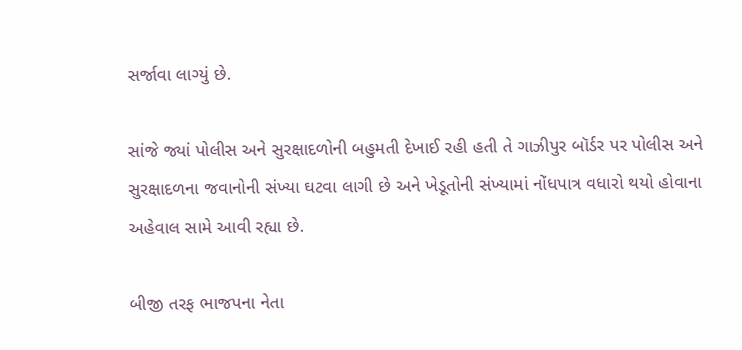સર્જાવા લાગ્યું છે.

સાંજે જ્યાં પોલીસ અને સુરક્ષાદળોની બહુમતી દેખાઈ રહી હતી તે ગાઝીપુર બૉર્ડર પર પોલીસ અને સુરક્ષાદળના જવાનોની સંખ્યા ઘટવા લાગી છે અને ખેડૂતોની સંખ્યામાં નોંધપાત્ર વધારો થયો હોવાના અહેવાલ સામે આવી રહ્યા છે.

બીજી તરફ ભાજપના નેતા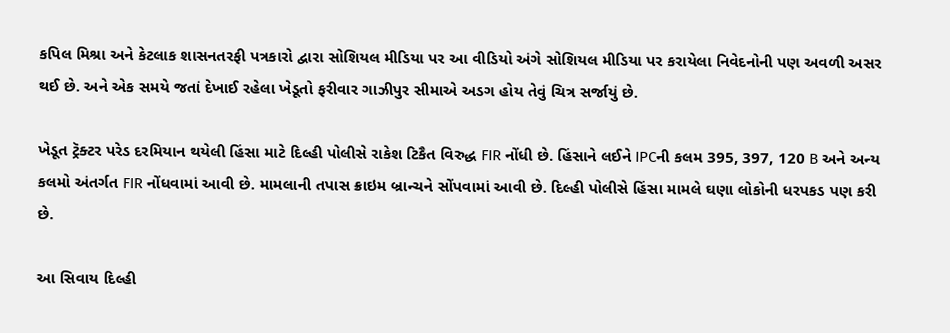કપિલ મિશ્રા અને કેટલાક શાસનતરફી પત્રકારો દ્વારા સોશિયલ મીડિયા પર આ વીડિયો અંગે સોશિયલ મીડિયા પર કરાયેલા નિવેદનોની પણ અવળી અસર થઈ છે. અને એક સમયે જતાં દેખાઈ રહેલા ખેડૂતો ફરીવાર ગાઝીપુર સીમાએ અડગ હોય તેવું ચિત્ર સર્જાયું છે.

ખેડૂત ટ્રૅક્ટર પરેડ દરમિયાન થયેલી હિંસા માટે દિલ્હી પોલીસે રાકેશ ટિકૈત વિરુદ્ધ FIR નોંધી છે. હિંસાને લઈને IPCની કલમ 395, 397, 120 B અને અન્ય કલમો અંતર્ગત FIR નોંધવામાં આવી છે. મામલાની તપાસ ક્રાઇમ બ્રાન્ચને સોંપવામાં આવી છે. દિલ્હી પોલીસે હિંસા મામલે ઘણા લોકોની ધરપકડ પણ કરી છે.

આ સિવાય દિલ્હી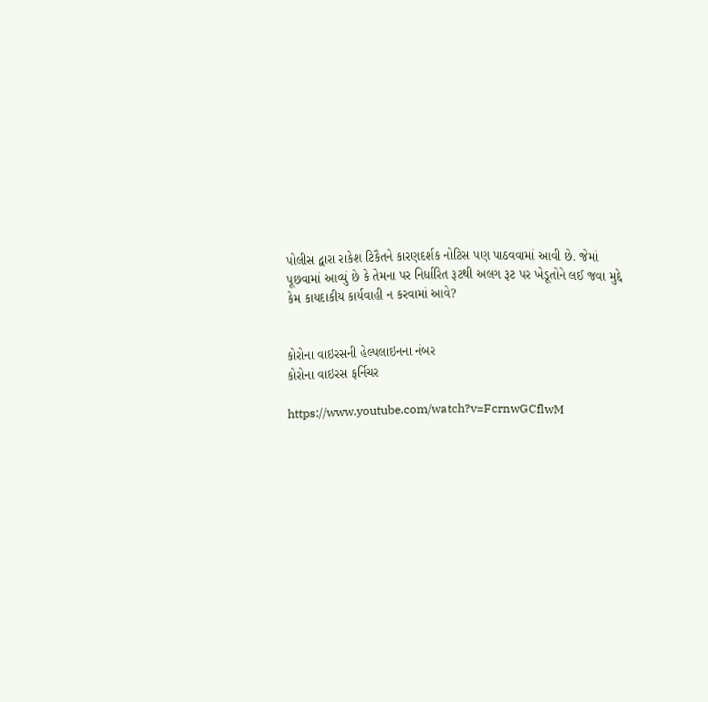પોલીસ દ્વારા રાકેશ ટિકૈતને કારણદર્શક નોટિસ પણ પાઠવવામાં આવી છે. જેમાં પૂછવામાં આવ્યું છે કે તેમના પર નિર્ધારિત રૂટથી અલગ રૂટ પર ખેડૂતોને લઈ જવા મુદ્દે કેમ કાયદાકીય કાર્યવાહી ન કરવામાં આવે?


કોરોના વાઇરસની હેલ્પલાઇનના નંબર
કોરોના વાઇરસ ફર્નિચર

https://www.youtube.com/watch?v=FcrnwGCflwM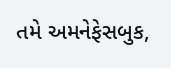તમે અમનેફેસબુક,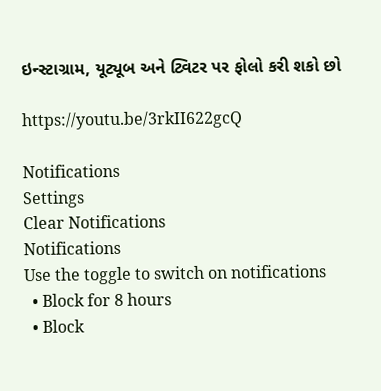ઇન્સ્ટાગ્રામ, યૂટ્યૂબ અને ટ્વિટર પર ફોલો કરી શકો છો

https://youtu.be/3rkII622gcQ

Notifications
Settings
Clear Notifications
Notifications
Use the toggle to switch on notifications
  • Block for 8 hours
  • Block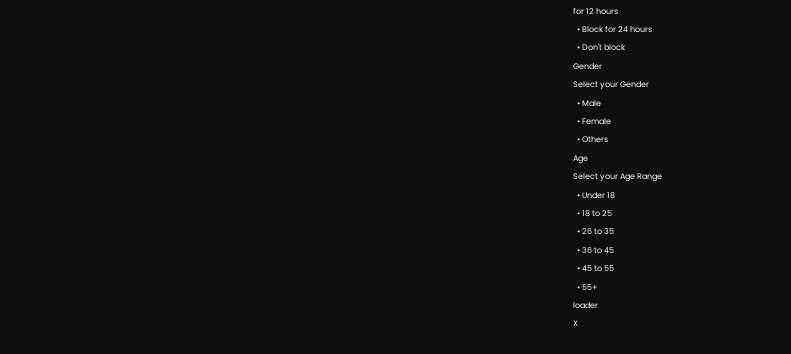for 12 hours
  • Block for 24 hours
  • Don't block
Gender
Select your Gender
  • Male
  • Female
  • Others
Age
Select your Age Range
  • Under 18
  • 18 to 25
  • 26 to 35
  • 36 to 45
  • 45 to 55
  • 55+
loader
X